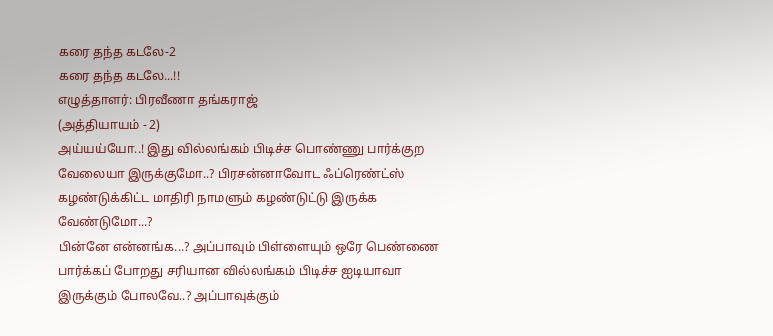கரை தந்த கடலே-2
கரை தந்த கடலே...!!
எழுத்தாளர்: பிரவீணா தங்கராஜ்
(அத்தியாயம் - 2)
அய்யய்யோ..! இது வில்லங்கம் பிடிச்ச பொண்ணு பார்க்குற வேலையா இருக்குமோ..? பிரசன்னாவோட ஃப்ரெண்ட்ஸ் கழண்டுக்கிட்ட மாதிரி நாமளும் கழண்டுட்டு இருக்க வேண்டுமோ...?
பின்னே என்னங்க...? அப்பாவும் பிள்ளையும் ஒரே பெண்ணை பார்க்கப் போறது சரியான வில்லங்கம் பிடிச்ச ஐடியாவா இருக்கும் போலவே..? அப்பாவுக்கும்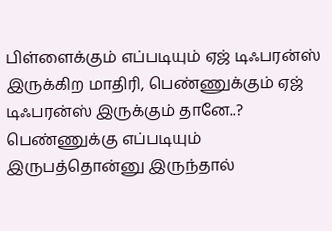பிள்ளைக்கும் எப்படியும் ஏஜ் டிஃபரன்ஸ் இருக்கிற மாதிரி, பெண்ணுக்கும் ஏஜ் டிஃபரன்ஸ் இருக்கும் தானே..? பெண்ணுக்கு எப்படியும் இருபத்தொன்னு இருந்தால்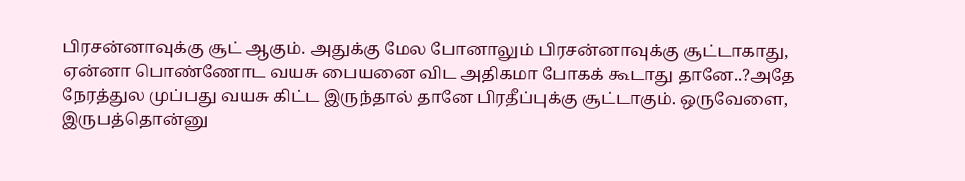பிரசன்னாவுக்கு சூட் ஆகும். அதுக்கு மேல போனாலும் பிரசன்னாவுக்கு சூட்டாகாது, ஏன்னா பொண்ணோட வயசு பையனை விட அதிகமா போகக் கூடாது தானே..?அதே நேரத்துல முப்பது வயசு கிட்ட இருந்தால் தானே பிரதீப்புக்கு சூட்டாகும். ஒருவேளை, இருபத்தொன்னு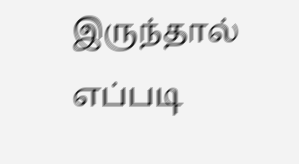இருந்தால் எப்படி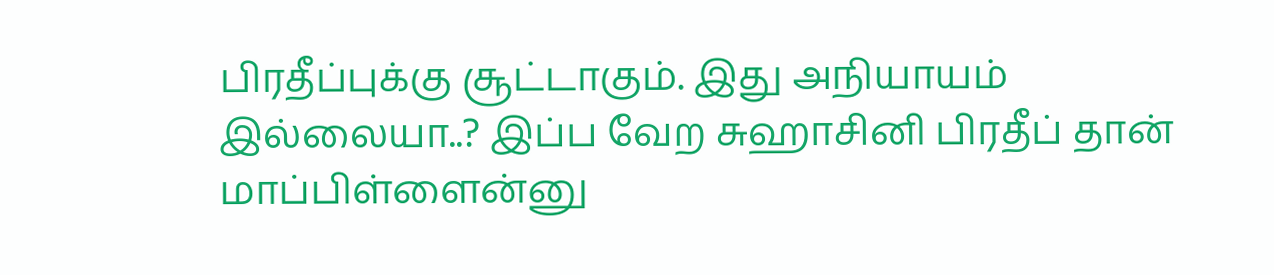பிரதீப்புக்கு சூட்டாகும். இது அநியாயம் இல்லையா..? இப்ப வேற சுஹாசினி பிரதீப் தான் மாப்பிள்ளைன்னு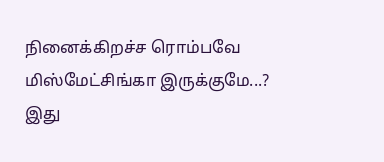நினைக்கிறச்ச ரொம்பவே
மிஸ்மேட்சிங்கா இருக்குமே...?
இது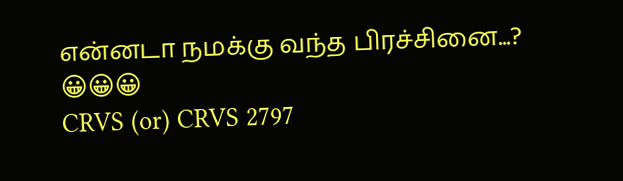என்னடா நமக்கு வந்த பிரச்சினை...?
😀😀😀
CRVS (or) CRVS 2797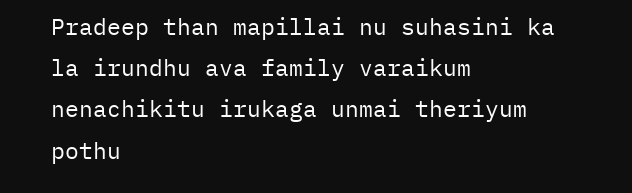Pradeep than mapillai nu suhasini ka la irundhu ava family varaikum nenachikitu irukaga unmai theriyum pothu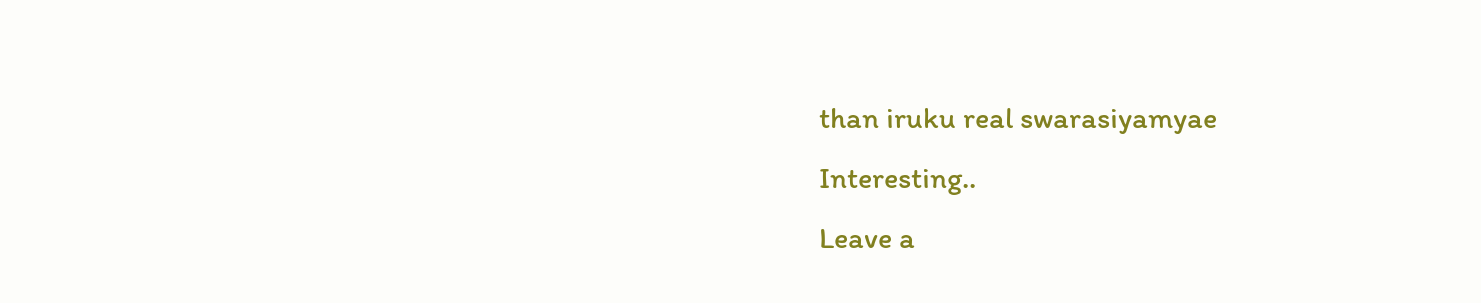than iruku real swarasiyamyae
Interesting..
Leave a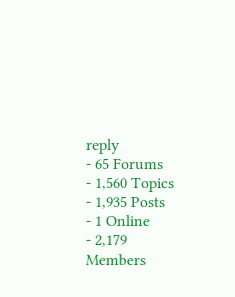reply
- 65 Forums
- 1,560 Topics
- 1,935 Posts
- 1 Online
- 2,179 Members